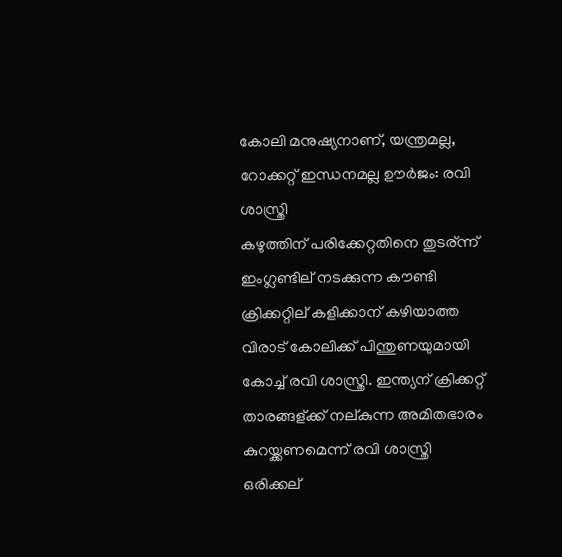കോലി മനുഷ്യനാണ്, യന്ത്രമല്ല, റോക്കറ്റ് ഇന്ധനമല്ല ഊര്‍ജം: രവി ശാസ്ത്രി
കഴുത്തിന് പരിക്കേറ്റതിനെ തുടര്ന്ന് ഇംഗ്ലണ്ടില് നടക്കുന്ന കൗണ്ടി ക്രിക്കറ്റില് കളിക്കാന് കഴിയാത്ത വിരാട് കോലിക്ക് പിന്തുണയുമായി കോച്ച് രവി ശാസ്ത്രി. ഇന്ത്യന് ക്രിക്കറ്റ് താരങ്ങള്ക്ക് നല്കുന്ന അമിതഭാരം കുറയ്ക്കണമെന്ന് രവി ശാസ്ത്രി ഒരിക്കല്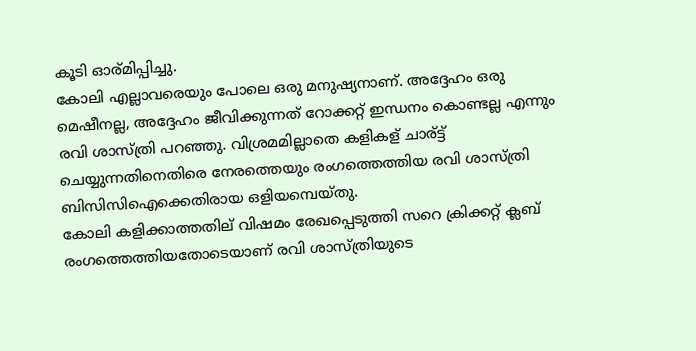കൂടി ഓര്മിപ്പിച്ചു.
കോലി എല്ലാവരെയും പോലെ ഒരു മനുഷ്യനാണ്. അദ്ദേഹം ഒരു മെഷീനല്ല, അദ്ദേഹം ജീവിക്കുന്നത് റോക്കറ്റ് ഇന്ധനം കൊണ്ടല്ല എന്നും രവി ശാസ്ത്രി പറഞ്ഞു. വിശ്രമമില്ലാതെ കളികള് ചാര്ട്ട് ചെയ്യുന്നതിനെതിരെ നേരത്തെയും രംഗത്തെത്തിയ രവി ശാസ്ത്രി ബിസിസിഐക്കെതിരായ ഒളിയമ്പെയ്തു.
കോലി കളിക്കാത്തതില് വിഷമം രേഖപ്പെടുത്തി സറെ ക്രിക്കറ്റ് ക്ലബ് രംഗത്തെത്തിയതോടെയാണ് രവി ശാസ്ത്രിയുടെ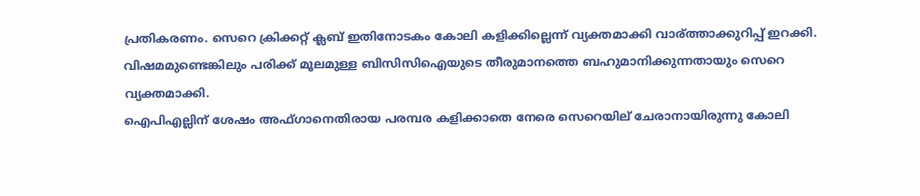പ്രതികരണം. സെറെ ക്രിക്കറ്റ് ക്ലബ് ഇതിനോടകം കോലി കളിക്കില്ലെന്ന് വ്യക്തമാക്കി വാര്ത്താക്കുറിപ്പ് ഇറക്കി. വിഷമമുണ്ടെങ്കിലും പരിക്ക് മൂലമുള്ള ബിസിസിഐയുടെ തീരുമാനത്തെ ബഹുമാനിക്കുന്നതായും സെറെ വ്യക്തമാക്കി.
ഐപിഎല്ലിന് ശേഷം അഫ്ഗാനെതിരായ പരമ്പര കളിക്കാതെ നേരെ സെറെയില് ചേരാനായിരുന്നു കോലി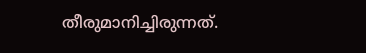തീരുമാനിച്ചിരുന്നത്.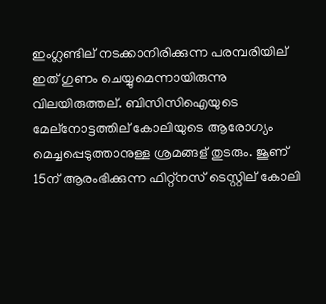ഇംഗ്ലണ്ടില് നടക്കാനിരിക്കുന്ന പരമ്പരിയില് ഇത് ഗുണം ചെയ്യുമെന്നായിരുന്നു വിലയിരുത്തല്. ബിസിസിഐയുടെ മേല്നോട്ടത്തില് കോലിയുടെ ആരോഗ്യം മെച്ചപ്പെടുത്താനുള്ള ശ്രമങ്ങള് തുടരും. ജൂണ് 15ന് ആരംഭിക്കുന്ന ഫിറ്റ്നസ് ടെസ്റ്റില് കോലി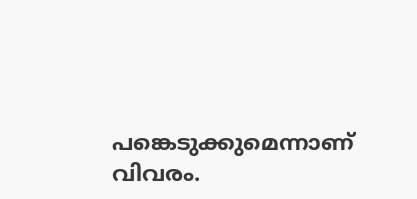പങ്കെടുക്കുമെന്നാണ് വിവരം.